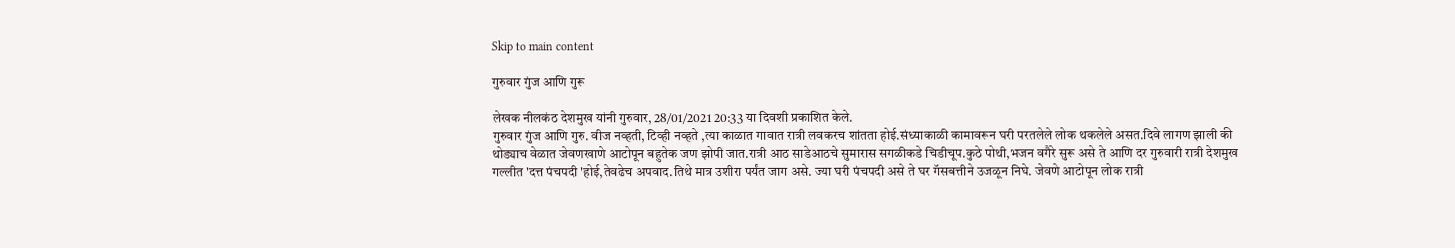Skip to main content

गुरुवार गुंज आणि गुरू

लेखक नीलकंठ देशमुख यांनी गुरुवार, 28/01/2021 20:33 या दिवशी प्रकाशित केले.
गुरुवार गुंज आणि गुरु. वीज नव्हती, टिव्ही नव्हते ,त्या काळात गावात रात्री लवकरच शांतता होई.संध्याकाळी कामावरून घरी परतलेले लोक थकलेले असत.दिवे लागण झाली की थोड्याच वेळात जेवणखाणे आटोपून बहुतेक जण झोपी जात.रात्री आठ साडेआठचे सुमारास सगळीकडे चिडीचूप.कुठे पोथी,भजन वगैरे सुरू असे ते आणि दर गुरुवारी रात्री देशमुख गल्लीत 'दत्त पंचपदी 'होई,तेवढेच अपवाद.तिथे मात्र उशीरा पर्यंत जाग असे. ज्या घरी पंचपदी असे ते घर गॅसबत्तीने उजळून निघे. जेवणे आटोपून लोक रात्री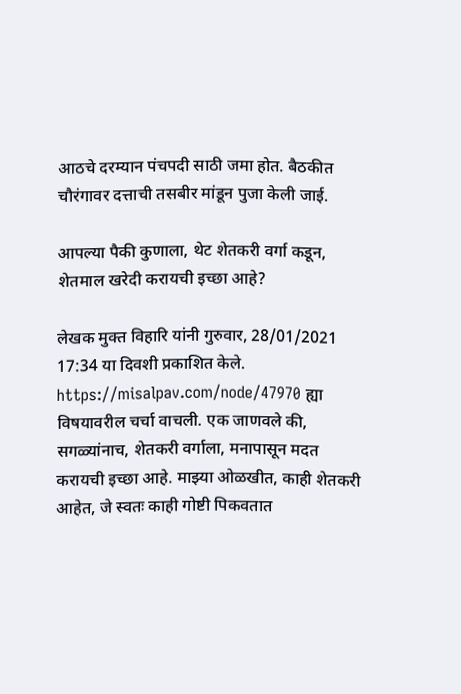आठचे दरम्यान पंचपदी साठी जमा होत. बैठकीत चौरंगावर दत्ताची तसबीर मांडून पुजा केली जाई.

आपल्या पैकी कुणाला, थेट शेतकरी वर्गा कडून, शेतमाल खरेदी करायची इच्छा आहे?

लेखक मुक्त विहारि यांनी गुरुवार, 28/01/2021 17:34 या दिवशी प्रकाशित केले.
https://misalpav.com/node/47970 ह्या विषयावरील चर्चा वाचली. एक जाणवले की, सगळ्यांनाच, शेतकरी वर्गाला, मनापासून मदत करायची इच्छा आहे. माझ्या ओळखीत, काही शेतकरी आहेत, जे स्वतः काही गोष्टी पिकवतात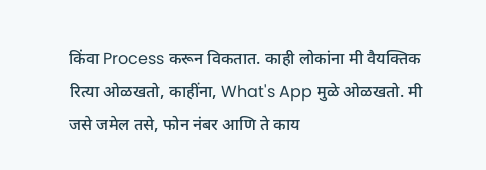किंवा Process करून विकतात. काही लोकांना मी वैयक्तिक रित्या ओळखतो, काहींना, What's App मुळे ओळखतो. मी जसे जमेल तसे, फोन नंबर आणि ते काय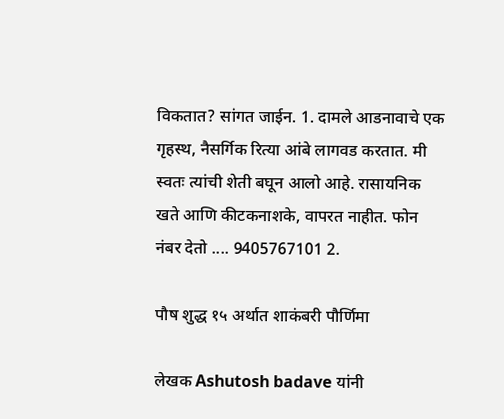विकतात? सांगत जाईन. 1. दामले आडनावाचे एक गृहस्थ, नैसर्गिक रित्या आंबे लागवड करतात. मी स्वतः त्यांची शेती बघून आलो आहे. रासायनिक खते आणि कीटकनाशके, वापरत नाहीत. फोन नंबर देतो .... 9405767101 2.

पौष शुद्ध १५ अर्थात शाकंबरी पौर्णिमा

लेखक Ashutosh badave यांनी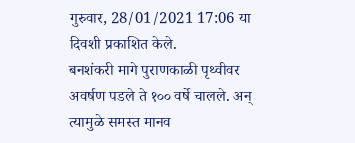गुरुवार, 28/01/2021 17:06 या दिवशी प्रकाशित केले.
बनशंकरी मागे पुराणकाळी पृथ्वीवर अवर्षण पडले ते १०० वर्षे चालले. अन् त्यामुळे समस्त मानव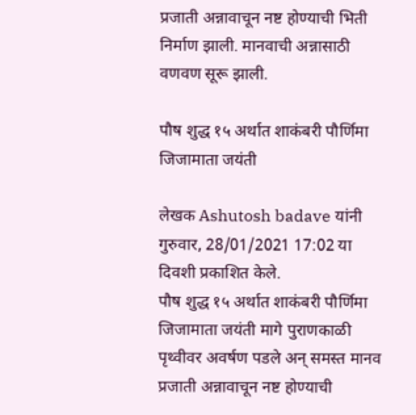प्रजाती अन्नावाचून नष्ट होण्याची भिती निर्माण झाली. मानवाची अन्नासाठी वणवण सूरू झाली.

पौष शुद्ध १५ अर्थात शाकंबरी पौर्णिमा जिजामाता जयंती

लेखक Ashutosh badave यांनी गुरुवार, 28/01/2021 17:02 या दिवशी प्रकाशित केले.
पौष शुद्ध १५ अर्थात शाकंबरी पौर्णिमा जिजामाता जयंती मागे पुराणकाळी पृथ्वीवर अवर्षण पडले अन् समस्त मानव प्रजाती अन्नावाचून नष्ट होण्याची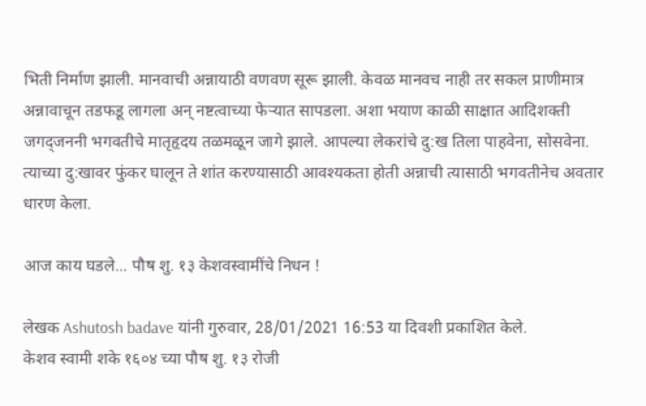भिती निर्माण झाली. मानवाची अन्नायाठी वणवण सूरू झाली. केवळ मानवच नाही तर सकल प्राणीमात्र अन्नावाचून तडफडू लागला अन् नष्टत्वाच्या फेऱ्यात सापडला. अशा भयाण काळी साक्षात आदिशक्ती जगद्जननी भगवतीचे मातृहृदय तळमळून जागे झाले. आपल्या लेकरांचे दु:ख तिला पाहवेना, सोसवेना. त्याच्या दु:खावर फुंकर घालून ते शांत करण्यासाठी आवश्यकता होती अन्नाची त्यासाठी भगवतीनेच अवतार धारण केला.

आज काय घडले... पौष शु. १३ केशवस्वामींचे निधन !

लेखक Ashutosh badave यांनी गुरुवार, 28/01/2021 16:53 या दिवशी प्रकाशित केले.
केशव स्वामी शके १६०४ च्या पौष शु. १३ रोजी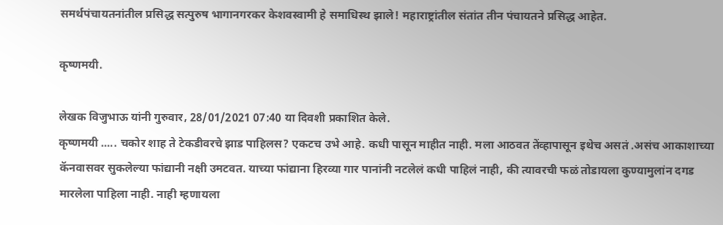समर्थपंचायतनांतील प्रसिद्ध सत्पुरुष भागानगरकर केशवस्वामी हे समाधिस्थ झाले! महाराष्ट्रांतील संतांत तीन पंचायतने प्रसिद्ध आहेत.

कृष्णमयी.

लेखक विजुभाऊ यांनी गुरुवार, 28/01/2021 07:40 या दिवशी प्रकाशित केले.
कृष्णमयी ..... चकोर शाह ते टेकडीवरचे झाड पाहिलस? एकटच उभे आहे. कधी पासून माहीत नाही. मला आठवत तेंव्हापासून इथेच असतं .असंच आकाशाच्या कॅनवासवर सुकलेल्या फांद्यानी नक्षी उमटवत. याच्या फांद्याना हिरव्या गार पानांनी नटलेलं कधी पाहिलं नाही, की त्यावरची फळं तोडायला कुण्यामुलांन दगड मारलेला पाहिला नाही. नाही म्हणायला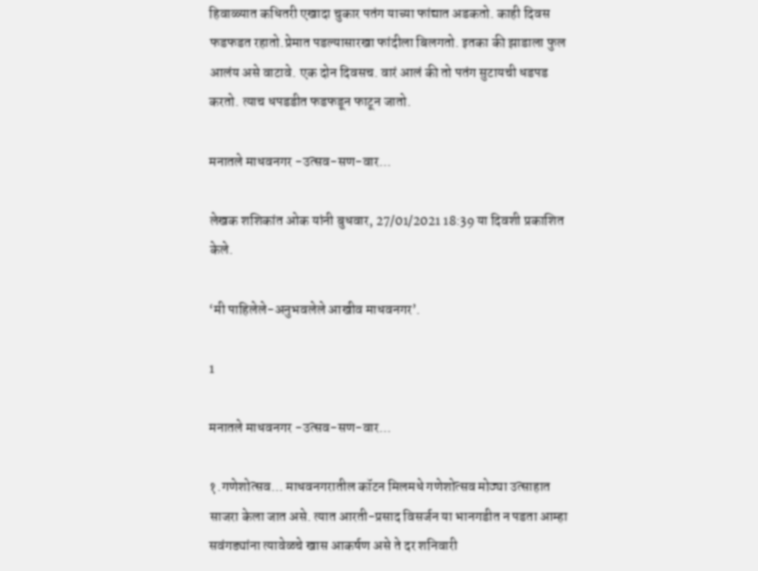हिवाळ्यात कधितरी एखादा चुकार पतंग याच्या फांद्यात अडकतो. काही दिवस फडफडत रहातो.प्रेमात पडल्यासारखा फांदीला बिलगतो. इतका की झाडाला फुल आलंय असे वाटावे. एक दोन दिवसच. वारं आलं की तो पतंग सुटायची धडपड करतो. त्याच धपडडीत फडफडून फाटून जातो.

मनातले माधवनगर -उत्सव-सण-वार...

लेखक शशिकांत ओक यांनी बुधवार, 27/01/2021 18:39 या दिवशी प्रकाशित केले.

‘मी पाहिलेले-अनुभवलेले आखीव माधवनगर’.

1

मनातले माधवनगर -उत्सव-सण-वार...

१.गणेशोत्सव... माधवनगरातील कॉटन मिलमधे गणेशोत्सव मोठ्या उत्साहात साजरा केला जात असे. त्यात आरती-प्रसाद विसर्जन या भानगडीत न पडता आम्हा सवंगड्यांना त्यावेळचे खास आकर्षण असे ते दर शनिवारी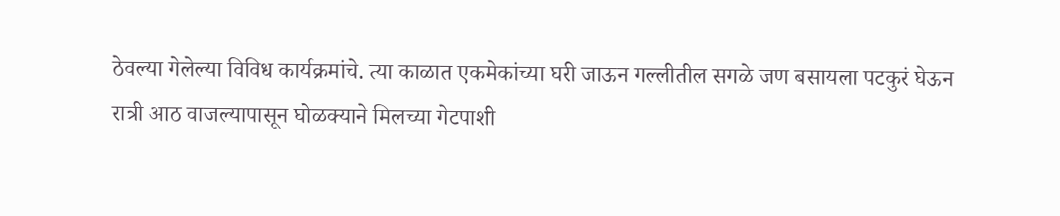ठेवल्या गेलेल्या विविध कार्यक्रमांचे. त्या काळात एकमेकांच्या घरी जाऊन गल्लीतील सगळे जण बसायला पटकुरं घेऊन रात्री आठ वाजल्यापासून घोळक्याने मिलच्या गेटपाशी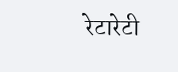रेटारेटी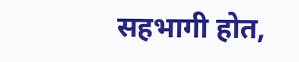सहभागी होत,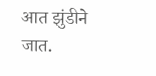आत झुंडीने जात.